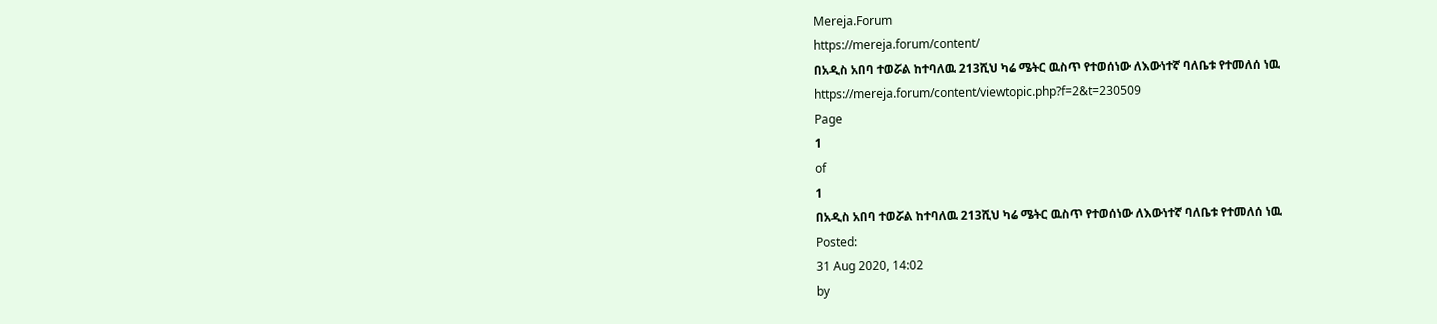Mereja.Forum
https://mereja.forum/content/
በአዲስ አበባ ተወሯል ከተባለዉ 213ሺህ ካሬ ሜትር ዉስጥ የተወሰነው ለእውነተኛ ባለቤቱ የተመለሰ ነዉ
https://mereja.forum/content/viewtopic.php?f=2&t=230509
Page
1
of
1
በአዲስ አበባ ተወሯል ከተባለዉ 213ሺህ ካሬ ሜትር ዉስጥ የተወሰነው ለእውነተኛ ባለቤቱ የተመለሰ ነዉ
Posted:
31 Aug 2020, 14:02
by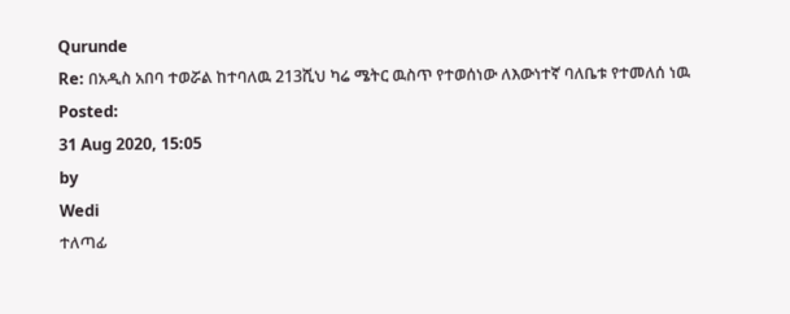Qurunde
Re: በአዲስ አበባ ተወሯል ከተባለዉ 213ሺህ ካሬ ሜትር ዉስጥ የተወሰነው ለእውነተኛ ባለቤቱ የተመለሰ ነዉ
Posted:
31 Aug 2020, 15:05
by
Wedi
ተለጣፊ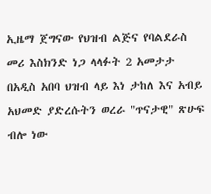ኢዜማ ጀግናው የህዝብ ልጅና የባልደራስ መሪ እስክንድ ነጋ ላላፉት 2 አመታታ በአዲስ አበባ ህዝብ ላይ እነ ታከለ እና አብይ አህመድ ያድረሱትን ወረራ "ጥናታዊ" ጽሁፍ ብሎ ነው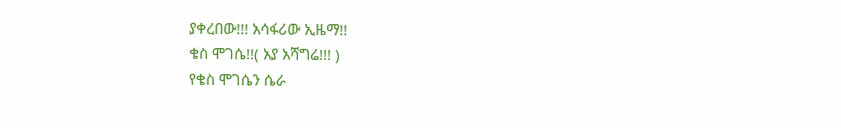ያቀረበው!!! አሳፋሪው ኢዜማ!!
ቄስ ሞገሴ!!( አያ አሻግሬ!!! )
የቄስ ሞገሴን ሴራ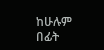ከሁሉም በፊት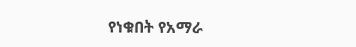የነቁበት የአማራ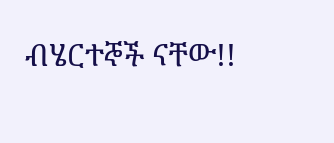ብሄርተኞች ናቸው!!